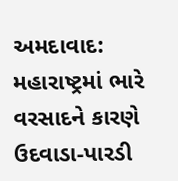અમદાવાદ: મહારાષ્ટ્રમાં ભારે વરસાદને કારણે ઉદવાડા-પારડી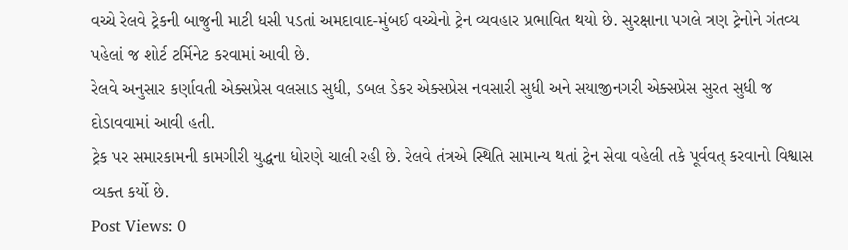વચ્ચે રેલવે ટ્રેકની બાજુની માટી ધસી પડતાં અમદાવાદ-મુંબઈ વચ્ચેનો ટ્રેન વ્યવહાર પ્રભાવિત થયો છે. સુરક્ષાના પગલે ત્રણ ટ્રેનોને ગંતવ્ય પહેલાં જ શોર્ટ ટર્મિનેટ કરવામાં આવી છે.
રેલવે અનુસાર કર્ણાવતી એક્સપ્રેસ વલસાડ સુધી, ડબલ ડેકર એક્સપ્રેસ નવસારી સુધી અને સયાજીનગરી એક્સપ્રેસ સુરત સુધી જ દોડાવવામાં આવી હતી.
ટ્રેક પર સમારકામની કામગીરી યુદ્ધના ધોરણે ચાલી રહી છે. રેલવે તંત્રએ સ્થિતિ સામાન્ય થતાં ટ્રેન સેવા વહેલી તકે પૂર્વવત્ કરવાનો વિશ્વાસ વ્યક્ત કર્યો છે.
Post Views: 0